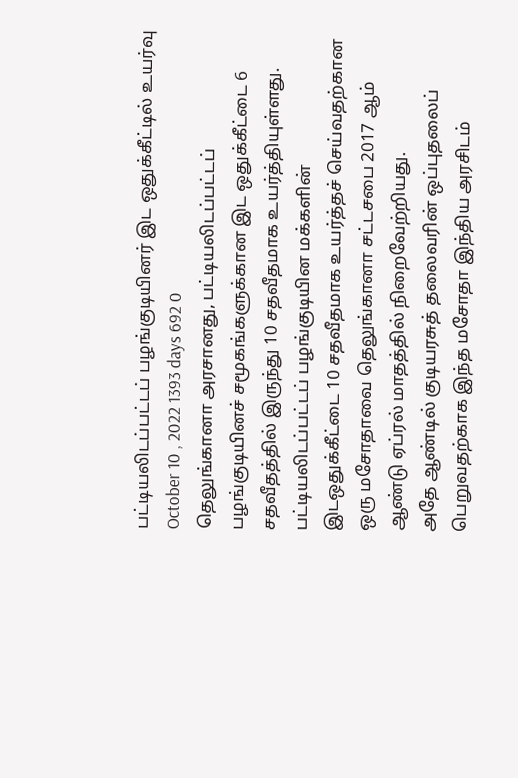பட்டியலிடப்பட்டப் பழங்குடியினர் இட ஒதுக்கீட்டில் உயர்வு
October 10 , 2022 1393 days 692 0
தெலுங்கானா அரசானது, பட்டியலிடப்பட்டப் பழங்குடியினச் சமூகங்களுக்கான இட ஒதுக்கீட்டை 6 சதவீதத்தில் இருந்து 10 சதவீதமாக உயர்த்தியுள்ளது.
பட்டியலிடப்பட்டப் பழங்குடியின மக்களின் இடஒதுக்கீட்டை 10 சதவீதமாக உயர்த்தச் செய்வதற்கான ஒரு மசோதாவை தெலுங்கானா சட்டசபை 2017 ஆம் ஆண்டு ஏப்ரல் மாதத்தில் நிறைவேற்றியது.
அதே ஆண்டில் குடியரசுத் தலைவரின் ஒப்புதலைப் பெறுவதற்காக இந்த மசோதா இந்திய அரசிடம்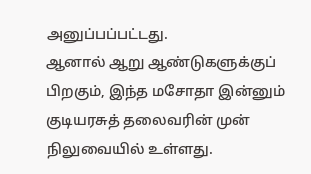அனுப்பப்பட்டது.
ஆனால் ஆறு ஆண்டுகளுக்குப் பிறகும், இந்த மசோதா இன்னும் குடியரசுத் தலைவரின் முன் நிலுவையில் உள்ளது.